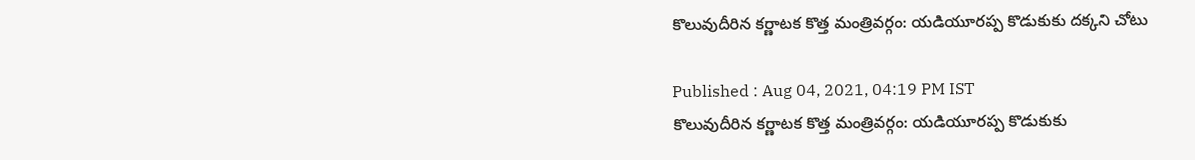కొలువుదీరిన కర్ణాటక కొత్త మంత్రివర్గం: యడియూరప్ప కొడుకుకు దక్కని చోటు

Published : Aug 04, 2021, 04:19 PM IST
కొలువుదీరిన కర్ణాటక కొత్త మంత్రివర్గం: యడియూరప్ప కొడుకుకు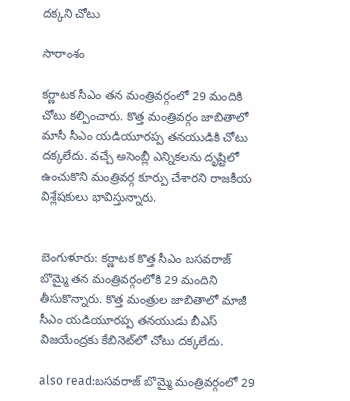దక్కని చోటు

సారాంశం

కర్ణాటక సీఎం తన మంత్రివర్గంలో 29 మందికి చోటు కల్పించారు. కొత్త మంత్రివర్గం జాబితాలో మాసీ సీఎం యడియూరప్ప తనయుడికి చోటు దక్కలేదు. వచ్చే అసెంబ్లీ ఎన్నికలను దృష్టిలో ఉంచుకొని మంత్రివర్గ కూర్పు చేశారని రాజకీయ విశ్లేషకులు భావిస్తున్నారు.


బెంగుళూరు: కర్ణాటక కొత్త సీఎం బసవరాజ్ బొమ్మై తన మంత్రివర్గంలోకి 29 మందిని తీసుకొన్నారు. కొత్త మంత్రుల జాబితాలో మాజీ సీఎం యడియూరప్ప తనయుడు బీఎస్ విజయేంద్రకు కేబినెట్‌లో చోటు దక్కలేదు.

also read:బసవరాజ్ బొమ్మై మంత్రివర్గంలో 29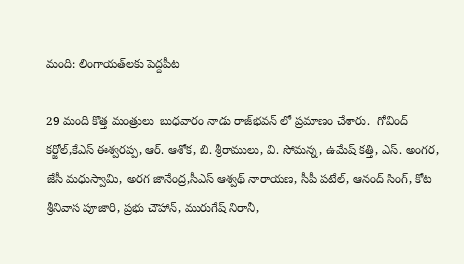మంది: లింగాయత్‌లకు పెద్దపీట

29 మంది కొత్త మంత్రులు  బుధవారం నాడు రాజ్‌భవన్ లో ప్రమాణం చేశారు.  గోవింద్ కర్జోల్,కేఎస్ ఈశ్వరప్ప, ఆర్. ఆశోక, బి. శ్రీరాములు, వి. సోమన్న, ఉమేష్ కత్తి, ఎస్. అంగర, జేసీ మధుస్వామి, అరగ జానేంద్ర,సీఎస్ ఆశ్వథ్ నారాయణ, సీపీ పటేల్, ఆనంద్ సింగ్, కోట శ్రీనివాస పూజారి, ప్రభు చౌహాన్, మురుగేష్ నిరానీ,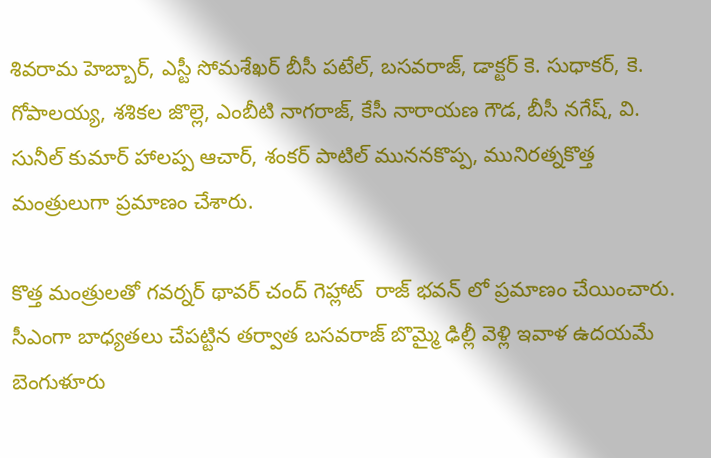శివరామ హెబ్బార్, ఎస్టీ సోమశేఖర్ బీసీ పటేల్, బసవరాజ్, డాక్టర్ కె. సుధాకర్, కె. గోపాలయ్య, శశికల జొల్లె, ఎంబీటి నాగరాజ్, కేసీ నారాయణ గౌడ, బీసీ నగేష్, వి. సునీల్ కుమార్ హాలప్ప ఆచార్, శంకర్ పాటిల్ ముననకొప్ప, మునిరత్నకొత్త మంత్రులుగా ప్రమాణం చేశారు.

కొత్త మంత్రులతో గవర్నర్ థావర్ చంద్ గెహ్లాట్  రాజ్ భవన్ లో ప్రమాణం చేయించారు. సీఎంగా బాధ్యతలు చేపట్టిన తర్వాత బసవరాజ్ బొమ్మై ఢిల్లీ వెళ్లి ఇవాళ ఉదయమే బెంగుళూరు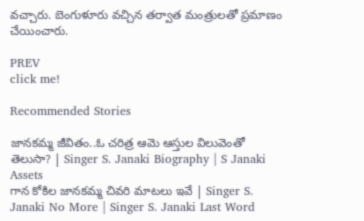వచ్చారు. బెంగుళూరు వచ్చిన తర్వాత మంత్రులతో ప్రమాణం చేయించారు.

PREV
click me!

Recommended Stories

జానకమ్మ జీవితం..ఓ చరిత్ర ఆమె ఆస్తుల విలువెంతో తెలుసా? | Singer S. Janaki Biography | S Janaki Assets
గాన కోకిల జానకమ్మ చివరి మాటలు ఇవే | Singer S. Janaki No More | Singer S. Janaki Last Word